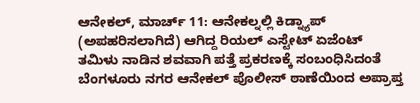ಆನೇಕಲ್, ಮಾರ್ಚ್ 11: ಆನೇಕಲ್ನಲ್ಲಿ ಕಿಡ್ನ್ಯಾಪ್ (ಅಪಹರಿಸಲಾಗಿದೆ) ಆಗಿದ್ದ ರಿಯಲ್ ಎಸ್ಟೇಟ್ ಏಜೆಂಟ್ ತಮಿಳು ನಾಡಿನ ಶವವಾಗಿ ಪತ್ತೆ ಪ್ರಕರಣಕ್ಕೆ ಸಂಬಂಧಿಸಿದಂತೆ ಬೆಂಗಳೂರು ನಗರ ಆನೇಕಲ್ ಪೊಲೀಸ್ ಠಾಣೆಯಿಂದ ಅಪ್ರಾಪ್ತ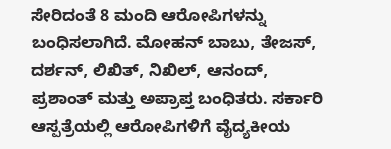ಸೇರಿದಂತೆ 8 ಮಂದಿ ಆರೋಪಿಗಳನ್ನು ಬಂಧಿಸಲಾಗಿದೆ. ಮೋಹನ್ ಬಾಬು, ತೇಜಸ್, ದರ್ಶನ್, ಲಿಖಿತ್, ನಿಖಿಲ್, ಆನಂದ್, ಪ್ರಶಾಂತ್ ಮತ್ತು ಅಪ್ರಾಪ್ತ ಬಂಧಿತರು. ಸರ್ಕಾರಿ ಆಸ್ಪತ್ರೆಯಲ್ಲಿ ಆರೋಪಿಗಳಿಗೆ ವೈದ್ಯಕೀಯ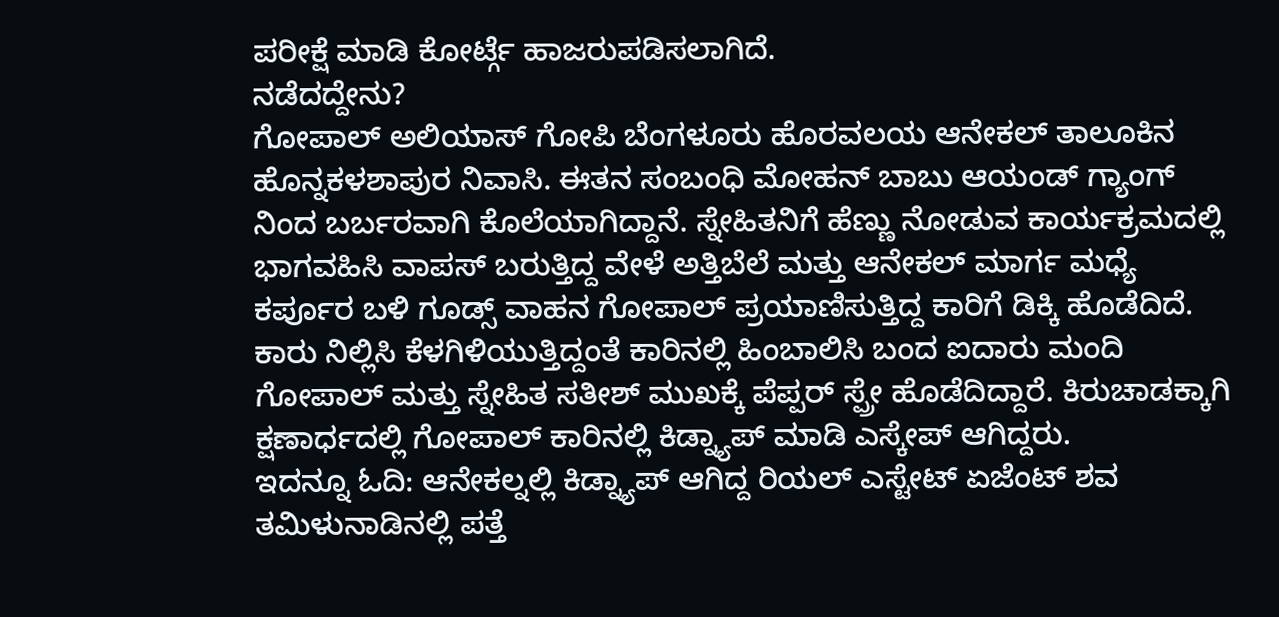ಪರೀಕ್ಷೆ ಮಾಡಿ ಕೋರ್ಟ್ಗೆ ಹಾಜರುಪಡಿಸಲಾಗಿದೆ.
ನಡೆದದ್ದೇನು?
ಗೋಪಾಲ್ ಅಲಿಯಾಸ್ ಗೋಪಿ ಬೆಂಗಳೂರು ಹೊರವಲಯ ಆನೇಕಲ್ ತಾಲೂಕಿನ ಹೊನ್ನಕಳಶಾಪುರ ನಿವಾಸಿ. ಈತನ ಸಂಬಂಧಿ ಮೋಹನ್ ಬಾಬು ಆಯಂಡ್ ಗ್ಯಾಂಗ್ ನಿಂದ ಬರ್ಬರವಾಗಿ ಕೊಲೆಯಾಗಿದ್ದಾನೆ. ಸ್ನೇಹಿತನಿಗೆ ಹೆಣ್ಣು ನೋಡುವ ಕಾರ್ಯಕ್ರಮದಲ್ಲಿ ಭಾಗವಹಿಸಿ ವಾಪಸ್ ಬರುತ್ತಿದ್ದ ವೇಳೆ ಅತ್ತಿಬೆಲೆ ಮತ್ತು ಆನೇಕಲ್ ಮಾರ್ಗ ಮಧ್ಯೆ ಕರ್ಪೂರ ಬಳಿ ಗೂಡ್ಸ್ ವಾಹನ ಗೋಪಾಲ್ ಪ್ರಯಾಣಿಸುತ್ತಿದ್ದ ಕಾರಿಗೆ ಡಿಕ್ಕಿ ಹೊಡೆದಿದೆ. ಕಾರು ನಿಲ್ಲಿಸಿ ಕೆಳಗಿಳಿಯುತ್ತಿದ್ದಂತೆ ಕಾರಿನಲ್ಲಿ ಹಿಂಬಾಲಿಸಿ ಬಂದ ಐದಾರು ಮಂದಿ ಗೋಪಾಲ್ ಮತ್ತು ಸ್ನೇಹಿತ ಸತೀಶ್ ಮುಖಕ್ಕೆ ಪೆಪ್ಪರ್ ಸ್ಪ್ರೇ ಹೊಡೆದಿದ್ದಾರೆ. ಕಿರುಚಾಡಕ್ಕಾಗಿ ಕ್ಷಣಾರ್ಧದಲ್ಲಿ ಗೋಪಾಲ್ ಕಾರಿನಲ್ಲಿ ಕಿಡ್ನ್ಯಾಪ್ ಮಾಡಿ ಎಸ್ಕೇಪ್ ಆಗಿದ್ದರು.
ಇದನ್ನೂ ಓದಿ: ಆನೇಕಲ್ನಲ್ಲಿ ಕಿಡ್ನ್ಯಾಪ್ ಆಗಿದ್ದ ರಿಯಲ್ ಎಸ್ಟೇಟ್ ಏಜೆಂಟ್ ಶವ ತಮಿಳುನಾಡಿನಲ್ಲಿ ಪತ್ತೆ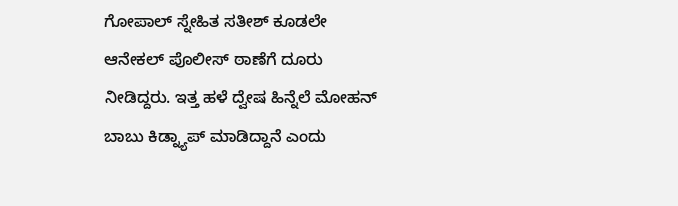ಗೋಪಾಲ್ ಸ್ನೇಹಿತ ಸತೀಶ್ ಕೂಡಲೇ ಆನೇಕಲ್ ಪೊಲೀಸ್ ಠಾಣೆಗೆ ದೂರು ನೀಡಿದ್ದರು. ಇತ್ತ ಹಳೆ ದ್ವೇಷ ಹಿನ್ನೆಲೆ ಮೋಹನ್ ಬಾಬು ಕಿಡ್ನ್ಯಾಪ್ ಮಾಡಿದ್ದಾನೆ ಎಂದು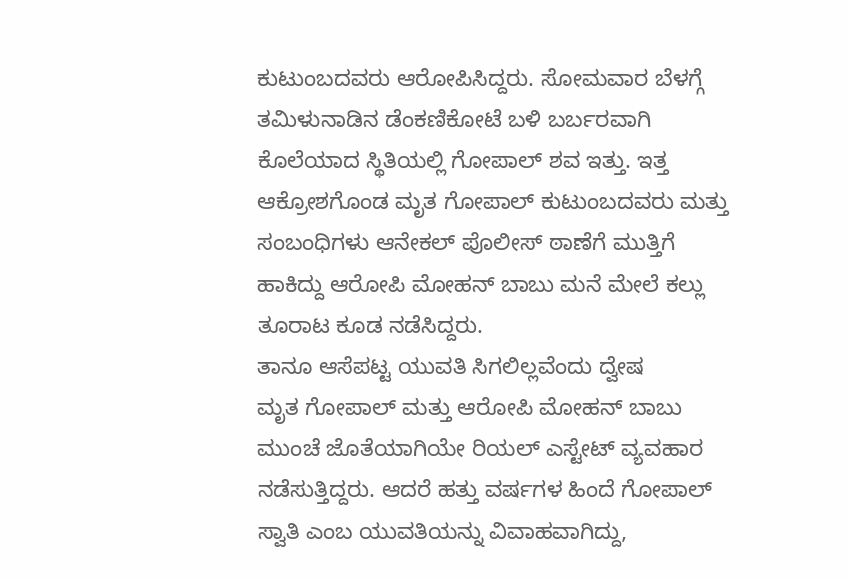ಕುಟುಂಬದವರು ಆರೋಪಿಸಿದ್ದರು. ಸೋಮವಾರ ಬೆಳಗ್ಗೆ ತಮಿಳುನಾಡಿನ ಡೆಂಕಣಿಕೋಟೆ ಬಳಿ ಬರ್ಬರವಾಗಿ ಕೊಲೆಯಾದ ಸ್ಥಿತಿಯಲ್ಲಿ ಗೋಪಾಲ್ ಶವ ಇತ್ತು. ಇತ್ತ ಆಕ್ರೋಶಗೊಂಡ ಮೃತ ಗೋಪಾಲ್ ಕುಟುಂಬದವರು ಮತ್ತು ಸಂಬಂಧಿಗಳು ಆನೇಕಲ್ ಪೊಲೀಸ್ ಠಾಣೆಗೆ ಮುತ್ತಿಗೆ ಹಾಕಿದ್ದು ಆರೋಪಿ ಮೋಹನ್ ಬಾಬು ಮನೆ ಮೇಲೆ ಕಲ್ಲು ತೂರಾಟ ಕೂಡ ನಡೆಸಿದ್ದರು.
ತಾನೂ ಆಸೆಪಟ್ಟ ಯುವತಿ ಸಿಗಲಿಲ್ಲವೆಂದು ದ್ವೇಷ
ಮೃತ ಗೋಪಾಲ್ ಮತ್ತು ಆರೋಪಿ ಮೋಹನ್ ಬಾಬು ಮುಂಚೆ ಜೊತೆಯಾಗಿಯೇ ರಿಯಲ್ ಎಸ್ಟೇಟ್ ವ್ಯವಹಾರ ನಡೆಸುತ್ತಿದ್ದರು. ಆದರೆ ಹತ್ತು ವರ್ಷಗಳ ಹಿಂದೆ ಗೋಪಾಲ್ ಸ್ವಾತಿ ಎಂಬ ಯುವತಿಯನ್ನು ವಿವಾಹವಾಗಿದ್ದು,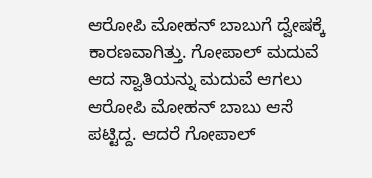ಆರೋಪಿ ಮೋಹನ್ ಬಾಬುಗೆ ದ್ವೇಷಕ್ಕೆ ಕಾರಣವಾಗಿತ್ತು. ಗೋಪಾಲ್ ಮದುವೆ ಆದ ಸ್ವಾತಿಯನ್ನು ಮದುವೆ ಆಗಲು ಆರೋಪಿ ಮೋಹನ್ ಬಾಬು ಆಸೆ ಪಟ್ಟಿದ್ದ. ಆದರೆ ಗೋಪಾಲ್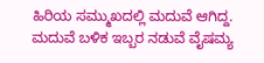ಹಿರಿಯ ಸಮ್ಮುಖದಲ್ಲಿ ಮದುವೆ ಆಗಿದ್ದ. ಮದುವೆ ಬಳಿಕ ಇಬ್ಬರ ನಡುವೆ ವೈಷಮ್ಯ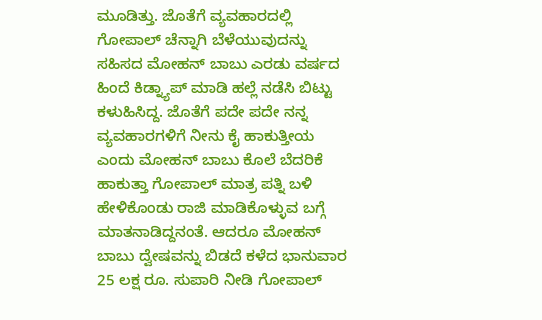ಮೂಡಿತ್ತು. ಜೊತೆಗೆ ವ್ಯವಹಾರದಲ್ಲಿ ಗೋಪಾಲ್ ಚೆನ್ನಾಗಿ ಬೆಳೆಯುವುದನ್ನು ಸಹಿಸದ ಮೋಹನ್ ಬಾಬು ಎರಡು ವರ್ಷದ ಹಿಂದೆ ಕಿಡ್ನ್ಯಾಪ್ ಮಾಡಿ ಹಲ್ಲೆ ನಡೆಸಿ ಬಿಟ್ಟು ಕಳುಹಿಸಿದ್ದ. ಜೊತೆಗೆ ಪದೇ ಪದೇ ನನ್ನ ವ್ಯವಹಾರಗಳಿಗೆ ನೀನು ಕೈ ಹಾಕುತ್ತೀಯ ಎಂದು ಮೋಹನ್ ಬಾಬು ಕೊಲೆ ಬೆದರಿಕೆ ಹಾಕುತ್ತಾ ಗೋಪಾಲ್ ಮಾತ್ರ ಪತ್ನಿ ಬಳಿ ಹೇಳಿಕೊಂಡು ರಾಜಿ ಮಾಡಿಕೊಳ್ಳುವ ಬಗ್ಗೆ ಮಾತನಾಡಿದ್ದನಂತೆ. ಆದರೂ ಮೋಹನ್ ಬಾಬು ದ್ವೇಷವನ್ನು ಬಿಡದೆ ಕಳೆದ ಭಾನುವಾರ 25 ಲಕ್ಷ ರೂ. ಸುಪಾರಿ ನೀಡಿ ಗೋಪಾಲ್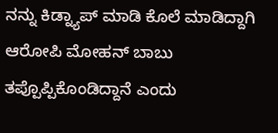ನನ್ನು ಕಿಡ್ನ್ಯಾಪ್ ಮಾಡಿ ಕೊಲೆ ಮಾಡಿದ್ದಾಗಿ ಆರೋಪಿ ಮೋಹನ್ ಬಾಬು ತಪ್ಪೊಪ್ಪಿಕೊಂಡಿದ್ದಾನೆ ಎಂದು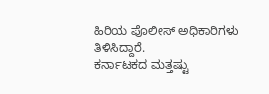ಹಿರಿಯ ಪೊಲೀಸ್ ಅಧಿಕಾರಿಗಳು ತಿಳಿಸಿದ್ದಾರೆ.
ಕರ್ನಾಟಕದ ಮತ್ತಷ್ಟು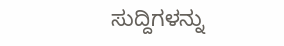ಸುದ್ದಿಗಳನ್ನು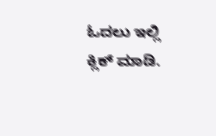ಓದಲು ಇಲ್ಲಿ ಕ್ಲಿಕ್ ಮಾಡಿ.